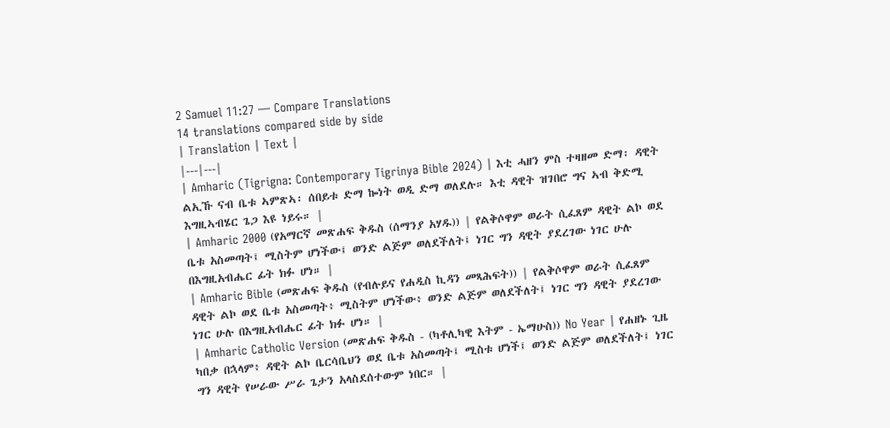2 Samuel 11:27 — Compare Translations
14 translations compared side by side
| Translation | Text |
|---|---|
| Amharic (Tigrigna: Contemporary Tigrinya Bible 2024) | እቲ ሓዘን ምስ ተዛዘመ ድማ፡ ዳዊት ልኢኹ ናብ ቤቱ ኣምጽኣ፡ ሰበይቱ ድማ ኰነት ወዲ ድማ ወለደሉ። እቲ ዳዊት ዝገበሮ ግና ኣብ ቅድሚ እግዚኣብሄር ጌጋ እዩ ነይሩ። |
| Amharic 2000 (የአማርኛ መጽሐፍ ቅዱስ (ሰማንያ አሃዱ)) | የልቅሶዋም ወራት ሲፈጸም ዳዊት ልኮ ወደ ቤቱ አስመጣት፤ ሚስትም ሆነችው፤ ወንድ ልጅም ወለደችለት፤ ነገር ግን ዳዊት ያደረገው ነገር ሁሉ በእግዚአብሔር ፊት ክፉ ሆነ። |
| Amharic Bible (መጽሐፍ ቅዱስ (የብሉይና የሐዲስ ኪዳን መጻሕፍት)) | የልቅሶዋም ወራት ሲፈጸም ዳዊት ልኮ ወደ ቤቱ አስመጣት፥ ሚስትም ሆነችው፥ ወንድ ልጅም ወለደችለት፤ ነገር ግን ዳዊት ያደረገው ነገር ሁሉ በእግዚአብሔር ፊት ክፉ ሆነ። |
| Amharic Catholic Version (መጽሐፍ ቅዱስ - (ካቶሊካዊ እትም - ኤማሁስ)) No Year | የሐዘኑ ጊዜ ካበቃ በኋላም፥ ዳዊት ልኮ ቤርሳቤህን ወደ ቤቱ አስመጣት፤ ሚስቱ ሆነች፤ ወንድ ልጅም ወለደችለት፤ ነገር ግን ዳዊት የሠራው ሥራ ጌታን አላስደሰተውም ነበር። |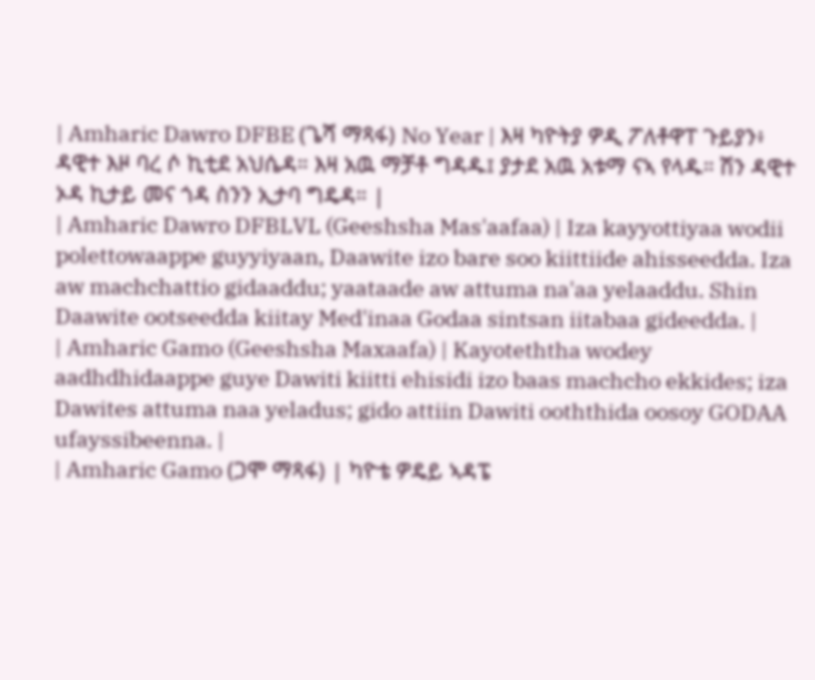| Amharic Dawro DFBE (ጌሻ ማጻፋ) No Year | እዛ ካዮትያ ዎዲ ፖለቶዋፐ ጉይያን፥ ዳዊተ እዞ ባረ ሶ ኪቲደ አህሴዳ። እዛ አዉ ማቻቶ ግዳዱ፤ ያታደ አዉ አቱማ ናኣ የላዱ። ሽን ዳዊተ ኦዳ ኪታይ መና ጎዳ ስንን ኢታባ ግዴዳ። |
| Amharic Dawro DFBLVL (Geeshsha Mas'aafaa) | Iza kayyottiyaa wodii polettowaappe guyyiyaan, Daawite izo bare soo kiittiide ahisseedda. Iza aw machchattio gidaaddu; yaataade aw attuma na'aa yelaaddu. Shin Daawite ootseedda kiitay Med'inaa Godaa sintsan iitabaa gideedda. |
| Amharic Gamo (Geeshsha Maxaafa) | Kayoteththa wodey aadhdhidaappe guye Dawiti kiitti ehisidi izo baas machcho ekkides; iza Dawites attuma naa yeladus; gido attiin Dawiti ooththida oosoy GODAA ufayssibeenna. |
| Amharic Gamo (ጋሞ ማጻፋ) | ካዮቴ ዎዴይ ኣዳፔ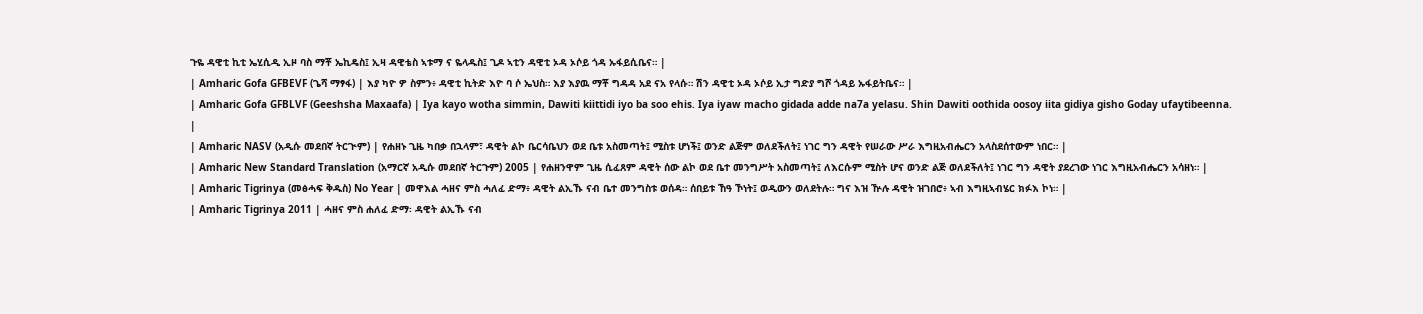ጉዬ ዳዊቲ ኪቲ ኤሂሲዲ ኢዞ ባስ ማቾ ኤኪዴስ፤ ኢዛ ዳዊቴስ ኣቱማ ና ዬላዱስ፤ ጊዶ ኣቲን ዳዊቲ ኦዳ ኦሶይ ጎዳ ኡፋይሲቤና። |
| Amharic Gofa GFBEVF (ጌሻ ማፃፋ) | እያ ካዮ ዎ ስምን፥ ዳዊቲ ኪትድ እዮ ባ ሶ ኤህስ። እያ እያዉ ማቾ ግዳዳ አደ ናአ የላሱ። ሽን ዳዊቲ ኦዳ ኦሶይ ኢታ ግድያ ግሾ ጎዳይ ኡፋይትቤና። |
| Amharic Gofa GFBLVF (Geeshsha Maxaafa) | Iya kayo wotha simmin, Dawiti kiittidi iyo ba soo ehis. Iya iyaw macho gidada adde na7a yelasu. Shin Dawiti oothida oosoy iita gidiya gisho Goday ufaytibeenna. |
| Amharic NASV (አዲሱ መደበኛ ትርጒም) | የሐዘኑ ጊዜ ካበቃ በኋላም፣ ዳዊት ልኮ ቤርሳቤህን ወደ ቤቱ አስመጣት፤ ሚስቱ ሆነች፤ ወንድ ልጅም ወለደችለት፤ ነገር ግን ዳዊት የሠራው ሥራ እግዚአብሔርን አላስደሰተውም ነበር። |
| Amharic New Standard Translation (አማርኛ አዲሱ መደበኛ ትርጉም) 2005 | የሐዘንዋም ጊዜ ሲፈጸም ዳዊት ሰው ልኮ ወደ ቤተ መንግሥት አስመጣት፤ ለእርሱም ሚስት ሆና ወንድ ልጅ ወለደችለት፤ ነገር ግን ዳዊት ያደረገው ነገር እግዚአብሔርን አሳዘነ። |
| Amharic Tigrinya (መፅሓፍ ቅዱስ) No Year | መዋእል ሓዘና ምስ ሓለፈ ድማ፥ ዳዊት ልኢኹ ናብ ቤተ መንግስቱ ወሰዳ። ሰበይቱ ኸዓ ኾነት፤ ወዲውን ወለደትሉ። ግና እዝ ዅሉ ዳዊት ዝገበሮ፥ ኣብ እግዚኣብሄር ክፉእ ኮነ። |
| Amharic Tigrinya 2011 | ሓዘና ምስ ሐለፈ ድማ፡ ዳዊት ልኢኹ ናብ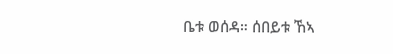ቤቱ ወሰዳ። ሰበይቱ ኸኣ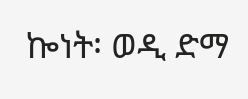ኰነት፡ ወዲ ድማ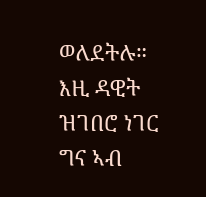ወለደትሉ። እዚ ዳዊት ዝገበሮ ነገር ግና ኣብ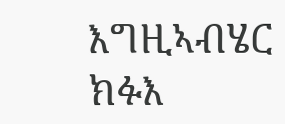እግዚኣብሄር ክፉእ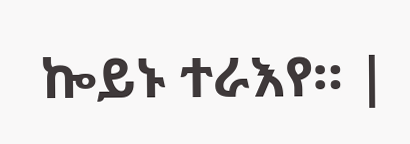ኰይኑ ተራእየ። |